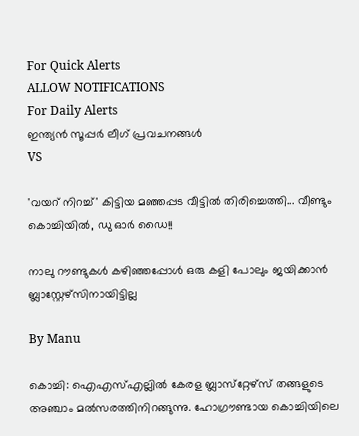For Quick Alerts
ALLOW NOTIFICATIONS
For Daily Alerts
ഇന്ത്യന്‍ സൂപ്പര്‍ ലീഗ്‌ പ്രവചനങ്ങൾ
VS

'വയറ് നിറച്ച്' കിട്ടിയ മഞ്ഞപ്പട വീട്ടില്‍ തിരിച്ചെത്തി... വീണ്ടും കൊച്ചിയില്‍, ഡു ഓര്‍ ഡൈ!!

നാലു റൗണ്ടുകള്‍ കഴിഞ്ഞപ്പോള്‍ ഒരു കളി പോലും ജയിക്കാന്‍ ബ്ലാസ്റ്റേഴ്സിനായിട്ടില്ല

By Manu

കൊച്ചി: ഐഎസ്എല്ലില്‍ കേരള ബ്ലാസ്‌റ്റേഴ്‌സ് തങ്ങളുടെ അഞ്ചാം മല്‍സരത്തിനിറങ്ങുന്നു. ഹോഗ്രൗണ്ടായ കൊച്ചിയിലെ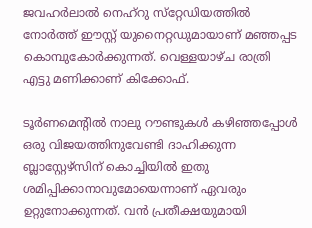ജവഹര്‍ലാല്‍ നെഹ്‌റു സ്‌റ്റേഡിയത്തില്‍ നോര്‍ത്ത് ഈസ്റ്റ് യുനൈറ്റഡുമായാണ് മഞ്ഞപ്പട കൊമ്പുകോര്‍ക്കുന്നത്. വെള്ളയാഴ്ച രാത്രി എട്ടു മണിക്കാണ് കിക്കോഫ്.

ടൂര്‍ണമെന്റില്‍ നാലു റൗണ്ടുകള്‍ കഴിഞ്ഞപ്പോള്‍ ഒരു വിജയത്തിനുവേണ്ടി ദാഹിക്കുന്ന ബ്ലാസ്റ്റേഴ്‌സിന് കൊച്ചിയില്‍ ഇതു ശമിപ്പിക്കാനാവുമോയെന്നാണ് ഏവരും ഉറ്റുനോക്കുന്നത്. വന്‍ പ്രതീക്ഷയുമായി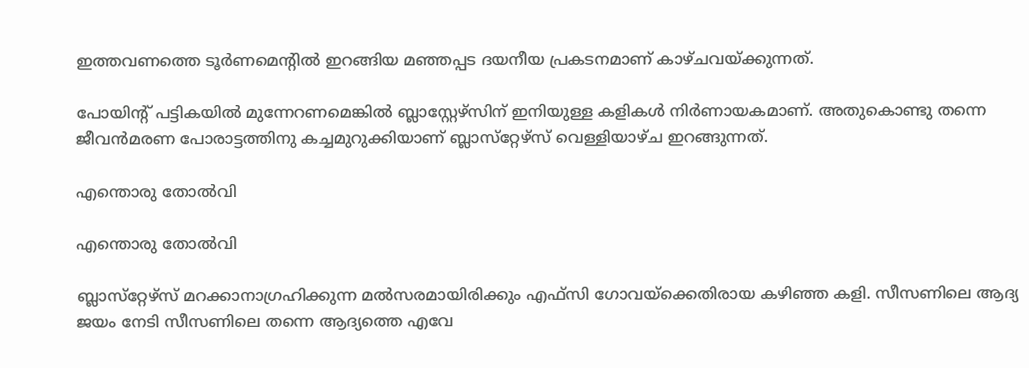ഇത്തവണത്തെ ടൂര്‍ണമെന്റില്‍ ഇറങ്ങിയ മഞ്ഞപ്പട ദയനീയ പ്രകടനമാണ് കാഴ്ചവയ്ക്കുന്നത്.

പോയിന്റ് പട്ടികയില്‍ മുന്നേറണമെങ്കില്‍ ബ്ലാസ്റ്റേഴ്‌സിന് ഇനിയുള്ള കളികള്‍ നിര്‍ണായകമാണ്. അതുകൊണ്ടു തന്നെ ജീവന്‍മരണ പോരാട്ടത്തിനു കച്ചമുറുക്കിയാണ് ബ്ലാസ്‌റ്റേഴ്‌സ് വെള്ളിയാഴ്ച ഇറങ്ങുന്നത്.

എന്തൊരു തോല്‍വി

എന്തൊരു തോല്‍വി

ബ്ലാസ്‌റ്റേഴ്‌സ് മറക്കാനാഗ്രഹിക്കുന്ന മല്‍സരമായിരിക്കും എഫ്‌സി ഗോവയ്‌ക്കെതിരായ കഴിഞ്ഞ കളി. സീസണിലെ ആദ്യ ജയം നേടി സീസണിലെ തന്നെ ആദ്യത്തെ എവേ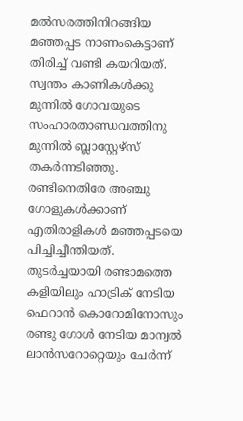മല്‍സരത്തിനിറങ്ങിയ മഞ്ഞപ്പട നാണംകെട്ടാണ് തിരിച്ച് വണ്ടി കയറിയത്.
സ്വന്തം കാണികള്‍ക്കു മുന്നില്‍ ഗോവയുടെ സംഹാരതാണ്ഡവത്തിനു മുന്നില്‍ ബ്ലാസ്റ്റേഴ്‌സ് തകര്‍ന്നടിഞ്ഞു. രണ്ടിനെതിരേ അഞ്ചു ഗോളുകള്‍ക്കാണ് എതിരാളികള്‍ മഞ്ഞപ്പടയെ പിച്ചിച്ചീന്തിയത്. തുടര്‍ച്ചയായി രണ്ടാമത്തെ കളിയിലും ഹാട്രിക് നേടിയ ഫെറാന്‍ കൊറോമിനോസും രണ്ടു ഗോള്‍ നേടിയ മാന്വല്‍ ലാന്‍സറോറ്റെയും ചേര്‍ന്ന്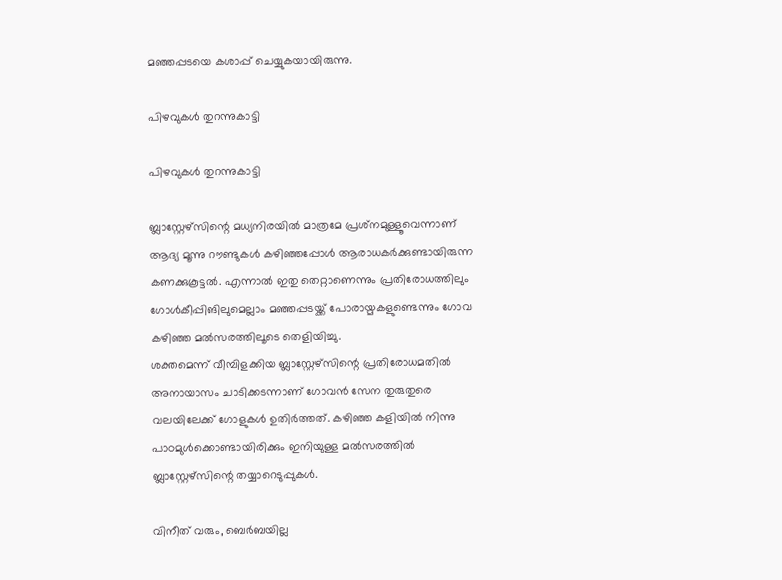മഞ്ഞപ്പടയെ കശാപ്പ് ചെയ്യുകയായിരുന്നു.

പിഴവുകള്‍ തുറന്നുകാട്ടി

പിഴവുകള്‍ തുറന്നുകാട്ടി

ബ്ലാസ്റ്റേഴ്‌സിന്റെ മധ്യനിരയില്‍ മാത്രമേ പ്രശ്‌നമുള്ളൂവെന്നാണ് ആദ്യ മൂന്നു റൗണ്ടുകള്‍ കഴിഞ്ഞപ്പോള്‍ ആരാധകര്‍ക്കുണ്ടായിരുന്ന കണക്കുകൂട്ടല്‍. എന്നാല്‍ ഇതു തെറ്റാണെന്നും പ്രതിരോധത്തിലും ഗോള്‍കീപ്പിങിലുമെല്ലാം മഞ്ഞപ്പടയ്ക്ക് പോരായ്മകളുണ്ടെന്നും ഗോവ കഴിഞ്ഞ മല്‍സരത്തിലൂടെ തെളിയിച്ചു.
ശക്തമെന്ന് വീമ്പിളക്കിയ ബ്ലാസ്റ്റേഴ്‌സിന്റെ പ്രതിരോധമതില്‍ അനായാസം ചാടിക്കടന്നാണ് ഗോവന്‍ സേന തുരുതുരെ വലയിലേക്ക് ഗോളുകള്‍ ഉതിര്‍ത്തത്. കഴിഞ്ഞ കളിയില്‍ നിന്നു പാഠമുള്‍ക്കൊണ്ടായിരിക്കും ഇനിയുള്ള മല്‍സരത്തില്‍ ബ്ലാസ്റ്റേഴ്‌സിന്റെ തയ്യാറെടുപ്പുകള്‍.

വിനീത് വരും, ബെര്‍ബയില്ല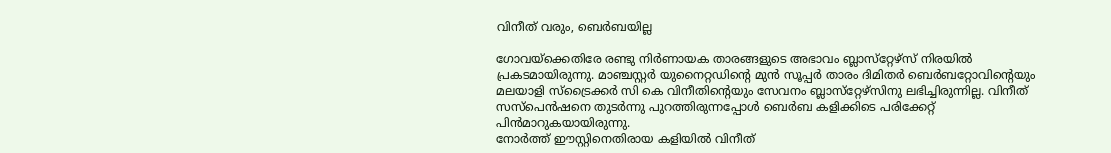വിനീത് വരും, ബെര്‍ബയില്ല

ഗോവയ്‌ക്കെതിരേ രണ്ടു നിര്‍ണായക താരങ്ങളുടെ അഭാവം ബ്ലാസ്‌റ്റേഴ്‌സ് നിരയില്‍ പ്രകടമായിരുന്നു. മാഞ്ചസ്റ്റര്‍ യുനൈറ്റഡിന്റെ മുന്‍ സൂപ്പര്‍ താരം ദിമിതര്‍ ബെര്‍ബറ്റോവിന്റെയും മലയാളി സ്‌ട്രൈക്കര്‍ സി കെ വിനീതിന്റെയും സേവനം ബ്ലാസ്‌റ്റേഴ്‌സിനു ലഭിച്ചിരുന്നില്ല. വിനീത് സസ്‌പെന്‍ഷനെ തുടര്‍ന്നു പുറത്തിരുന്നപ്പോള്‍ ബെര്‍ബ കളിക്കിടെ പരിക്കേറ്റ് പിന്‍മാറുകയായിരുന്നു.
നോര്‍ത്ത് ഈസ്റ്റിനെതിരായ കളിയില്‍ വിനീത്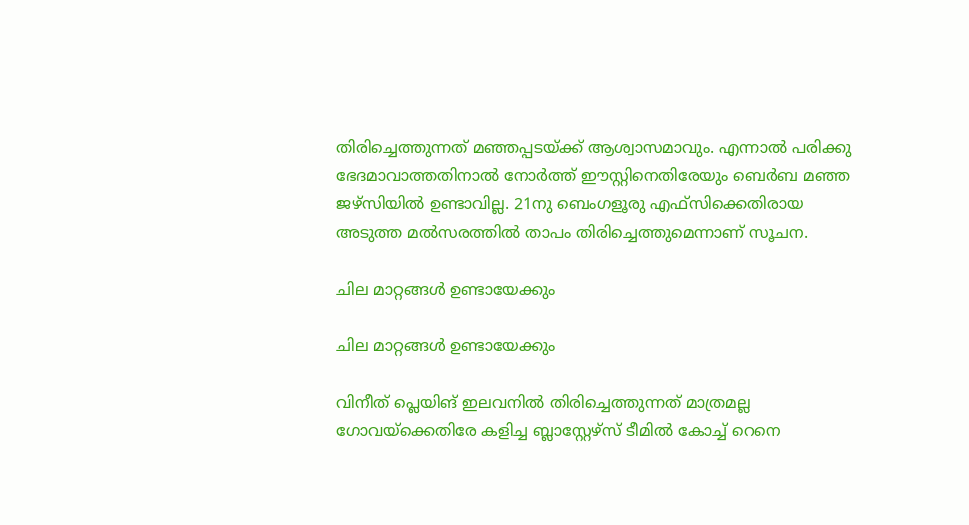തിരിച്ചെത്തുന്നത് മഞ്ഞപ്പടയ്ക്ക് ആശ്വാസമാവും. എന്നാല്‍ പരിക്കു ഭേദമാവാത്തതിനാല്‍ നോര്‍ത്ത് ഈസ്റ്റിനെതിരേയും ബെര്‍ബ മഞ്ഞ ജഴ്‌സിയില്‍ ഉണ്ടാവില്ല. 21നു ബെംഗളൂരു എഫ്‌സിക്കെതിരായ അടുത്ത മല്‍സരത്തില്‍ താപം തിരിച്ചെത്തുമെന്നാണ് സൂചന.

ചില മാറ്റങ്ങള്‍ ഉണ്ടായേക്കും

ചില മാറ്റങ്ങള്‍ ഉണ്ടായേക്കും

വിനീത് പ്ലെയിങ് ഇലവനില്‍ തിരിച്ചെത്തുന്നത് മാത്രമല്ല ഗോവയ്‌ക്കെതിരേ കളിച്ച ബ്ലാസ്റ്റേഴ്‌സ് ടീമില്‍ കോച്ച് റെനെ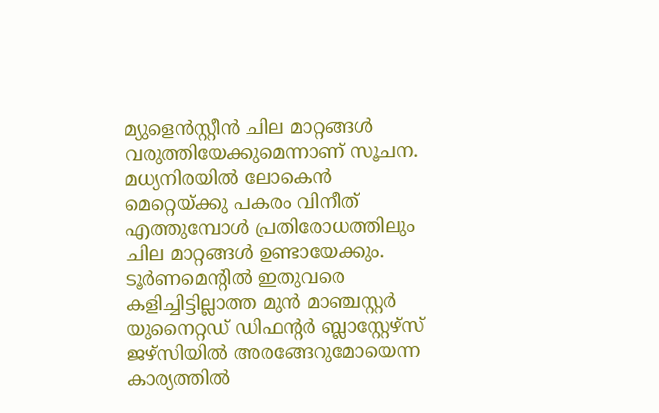മ്യുളെന്‍സ്റ്റീന്‍ ചില മാറ്റങ്ങള്‍ വരുത്തിയേക്കുമെന്നാണ് സൂചന. മധ്യനിരയില്‍ ലോകെന്‍ മെറ്റെയ്ക്കു പകരം വിനീത് എത്തുമ്പോള്‍ പ്രതിരോധത്തിലും ചില മാറ്റങ്ങള്‍ ഉണ്ടായേക്കും.
ടൂര്‍ണമെന്റില്‍ ഇതുവരെ കളിച്ചിട്ടില്ലാത്ത മുന്‍ മാഞ്ചസ്റ്റര്‍ യുനൈറ്റഡ് ഡിഫന്റര്‍ ബ്ലാസ്റ്റേഴ്‌സ് ജഴ്‌സിയില്‍ അരങ്ങേറുമോയെന്ന കാര്യത്തില്‍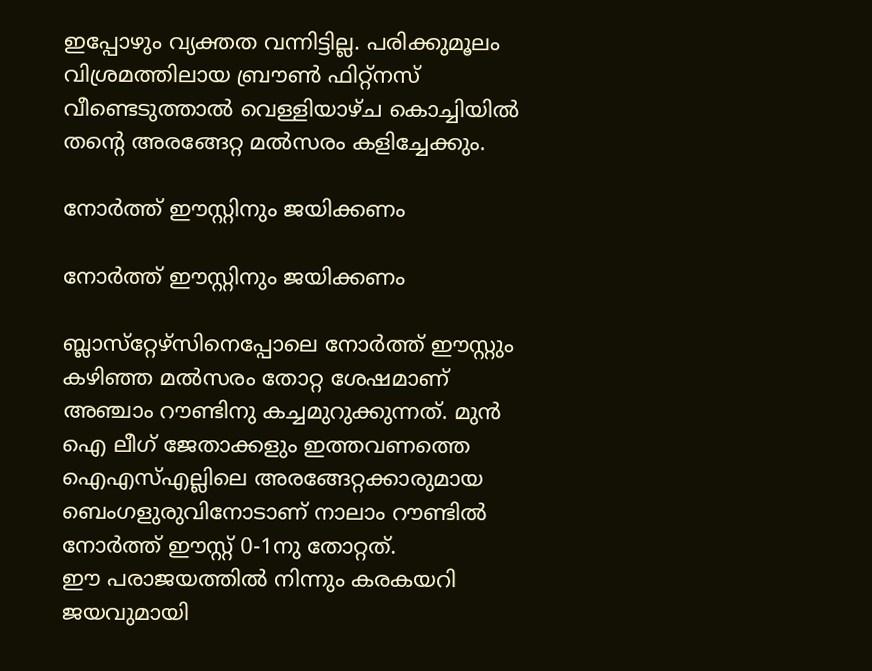ഇപ്പോഴും വ്യക്തത വന്നിട്ടില്ല. പരിക്കുമൂലം വിശ്രമത്തിലായ ബ്രൗണ്‍ ഫിറ്റ്‌നസ് വീണ്ടെടുത്താല്‍ വെള്ളിയാഴ്ച കൊച്ചിയില്‍ തന്റെ അരങ്ങേറ്റ മല്‍സരം കളിച്ചേക്കും.

നോര്‍ത്ത് ഈസ്റ്റിനും ജയിക്കണം

നോര്‍ത്ത് ഈസ്റ്റിനും ജയിക്കണം

ബ്ലാസ്‌റ്റേഴ്‌സിനെപ്പോലെ നോര്‍ത്ത് ഈസ്റ്റും കഴിഞ്ഞ മല്‍സരം തോറ്റ ശേഷമാണ് അഞ്ചാം റൗണ്ടിനു കച്ചമുറുക്കുന്നത്. മുന്‍ ഐ ലീഗ് ജേതാക്കളും ഇത്തവണത്തെ ഐഎസ്എല്ലിലെ അരങ്ങേറ്റക്കാരുമായ ബെംഗളുരുവിനോടാണ് നാലാം റൗണ്ടില്‍ നോര്‍ത്ത് ഈസ്റ്റ് 0-1നു തോറ്റത്.
ഈ പരാജയത്തില്‍ നിന്നും കരകയറി ജയവുമായി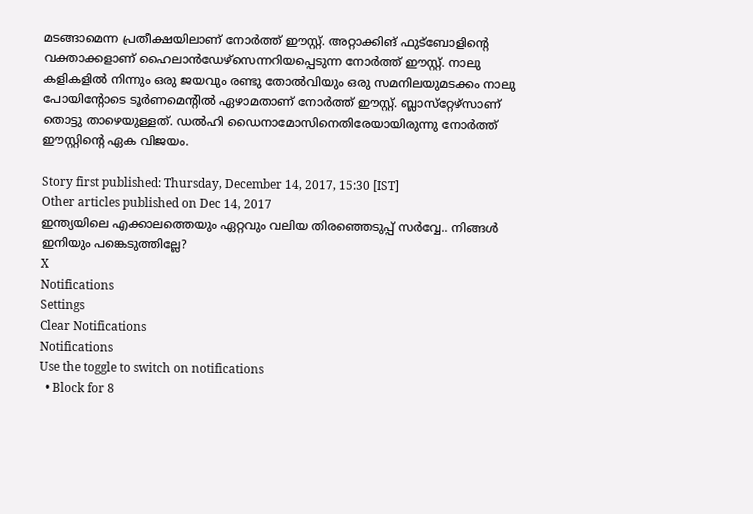മടങ്ങാമെന്ന പ്രതീക്ഷയിലാണ് നോര്‍ത്ത് ഈസ്റ്റ്. അറ്റാക്കിങ് ഫുട്‌ബോളിന്റെ വക്താക്കളാണ് ഹൈലാന്‍ഡേഴ്‌സെന്നറിയപ്പെടുന്ന നോര്‍ത്ത് ഈസ്റ്റ്. നാലു കളികളില്‍ നിന്നും ഒരു ജയവും രണ്ടു തോല്‍വിയും ഒരു സമനിലയുമടക്കം നാലു പോയിന്റോടെ ടൂര്‍ണമെന്റില്‍ ഏഴാമതാണ് നോര്‍ത്ത് ഈസ്റ്റ്. ബ്ലാസ്‌റ്റേഴ്‌സാണ് തൊട്ടു താഴെയുള്ളത്. ഡല്‍ഹി ഡൈനാമോസിനെതിരേയായിരുന്നു നോര്‍ത്ത് ഈസ്റ്റിന്റെ ഏക വിജയം.

Story first published: Thursday, December 14, 2017, 15:30 [IST]
Other articles published on Dec 14, 2017
ഇന്ത്യയിലെ എക്കാലത്തെയും ഏറ്റവും വലിയ തിരഞ്ഞെടുപ്പ് സർവ്വേ.. നിങ്ങൾ ഇനിയും പങ്കെടുത്തില്ലേ?
X
Notifications
Settings
Clear Notifications
Notifications
Use the toggle to switch on notifications
  • Block for 8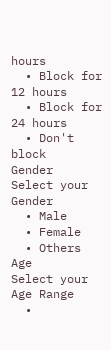hours
  • Block for 12 hours
  • Block for 24 hours
  • Don't block
Gender
Select your Gender
  • Male
  • Female
  • Others
Age
Select your Age Range
  •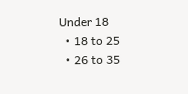Under 18
  • 18 to 25
  • 26 to 35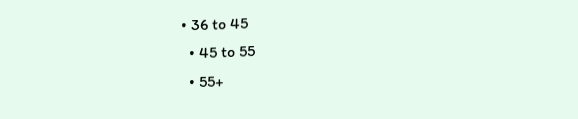• 36 to 45
  • 45 to 55
  • 55+